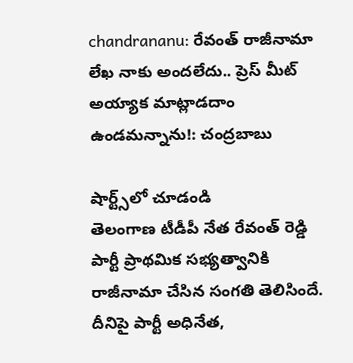chandrananu: రేవంత్ రాజీనామా లేఖ నాకు అందలేదు.. ప్రెస్ మీట్ అయ్యాక మాట్లాడదాం ఉండమన్నాను!: చంద్రబాబు

షార్ట్స్‌లో చూడండి
తెలంగాణ టీడీపీ నేత రేవంత్ రెడ్డి పార్టీ ప్రాథమిక సభ్యత్వానికి రాజీనామా చేసిన సంగతి తెలిసిందే. దీనిపై పార్టీ అధినేత,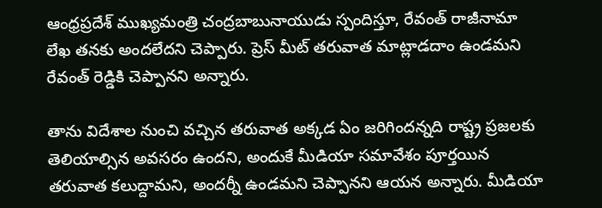ఆంధ్రప్రదేశ్ ముఖ్యమంత్రి చంద్రబాబునాయుడు స్పందిస్తూ, రేవంత్ రాజీనామా లేఖ తనకు అందలేదని చెప్పారు. ప్రెస్ మీట్ తరువాత మాట్లాడదాం ఉండమని రేవంత్ రెడ్డికి చెప్పానని అన్నారు.

తాను విదేశాల నుంచి వచ్చిన తరువాత అక్కడ ఏం జరిగిందన్నది రాష్ట్ర ప్రజలకు తెలియాల్సిన అవసరం ఉందని, అందుకే మీడియా సమావేశం పూర్తయిన తరువాత కలుద్దామని, అందర్నీ ఉండమని చెప్పానని ఆయన అన్నారు. మీడియా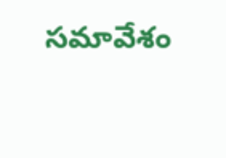సమావేశం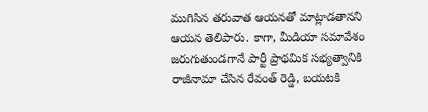ముగిసిన తరువాత ఆయనతో మాట్లాడతానని ఆయన తెలిపారు. కాగా, మీడియా సమావేశం జరుగుతుండగానే పార్టీ ప్రాథమిక సభ్యత్వానికి రాజీనామా చేసిన రేవంత్ రెడ్డి, బయటకి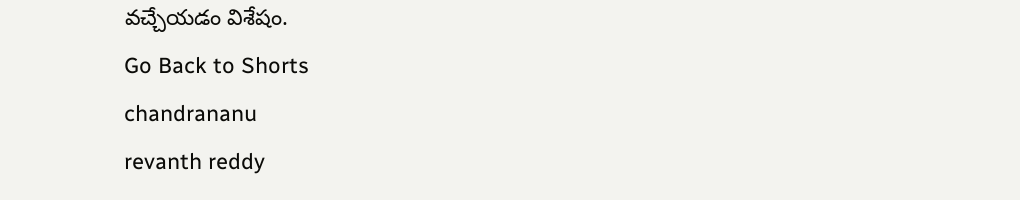వచ్చేయడం విశేషం.
Go Back to Shorts
chandrananu
revanth reddy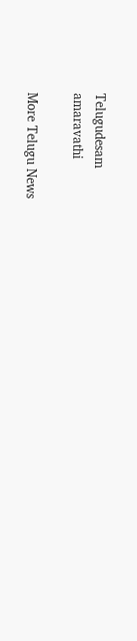Telugudesam
amaravathi

More Telugu News